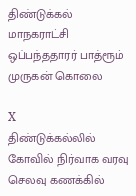திண்டுக்கல் மாநகராட்சி ஒப்பந்ததாரர் பாத்ரூம் முருகன் கொலை

X
திண்டுக்கல்லில் கோவில் நிர்வாக வரவு செலவு கணக்கில்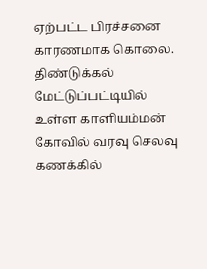ஏற்பட்ட பிரச்சனை காரணமாக கொலை. திண்டுக்கல் மேட்டுப்பட்டியில் உள்ள காளியம்மன் கோவில் வரவு செலவு கணக்கில்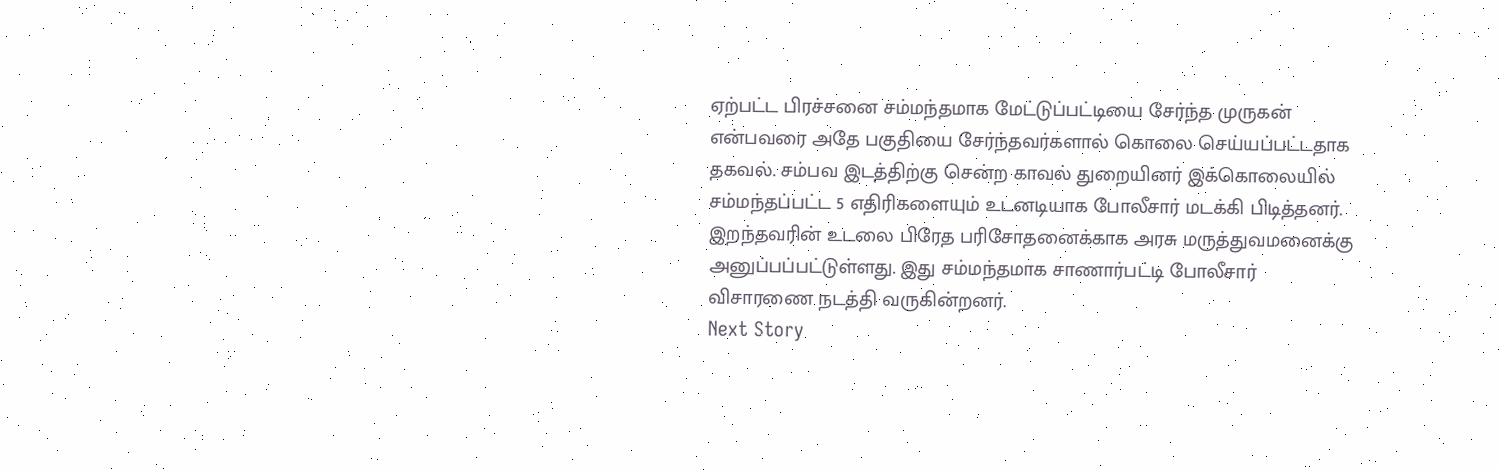ஏற்பட்ட பிரச்சனை சம்மந்தமாக மேட்டுப்பட்டியை சேர்ந்த முருகன் என்பவரை அதே பகுதியை சேர்ந்தவர்களால் கொலை செய்யப்பட்டதாக தகவல். சம்பவ இடத்திற்கு சென்ற காவல் துறையினர் இக்கொலையில் சம்மந்தப்பட்ட 5 எதிரிகளையும் உடனடியாக போலீசார் மடக்கி பிடித்தனர். இறந்தவரின் உடலை பிரேத பரிசோதனைக்காக அரசு மருத்துவமனைக்கு அனுப்பப்பட்டுள்ளது. இது சம்மந்தமாக சாணார்பட்டி போலீசார் விசாரணை நடத்தி வருகின்றனர்.
Next Story